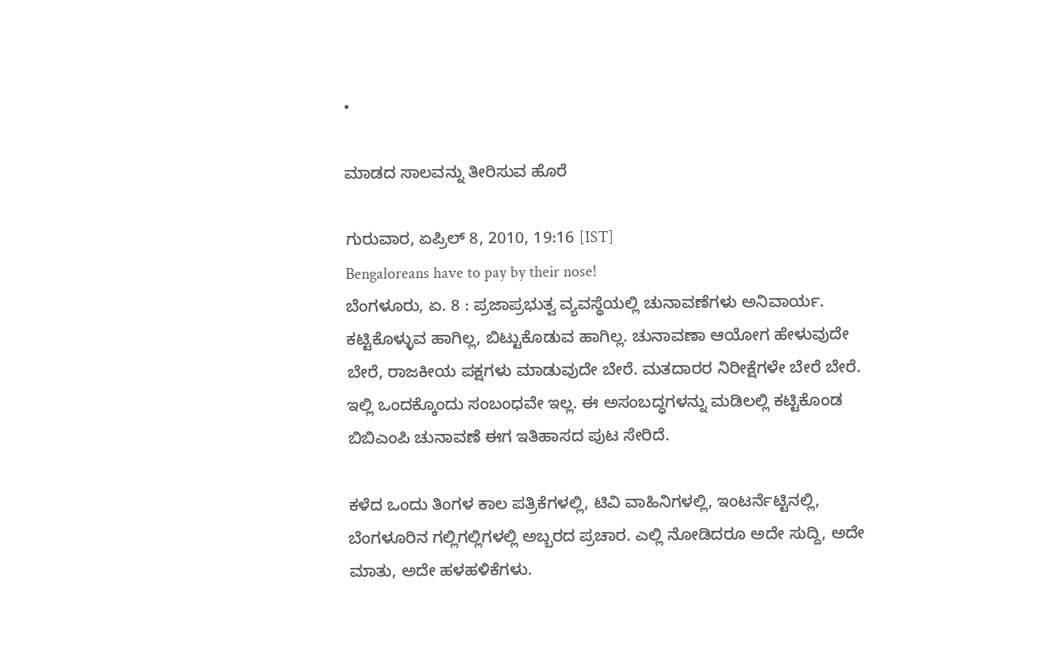•

ಮಾಡದ ಸಾಲವನ್ನು ತೀರಿಸುವ ಹೊರೆ

ಗುರುವಾರ, ಏಪ್ರಿಲ್ 8, 2010, 19:16 [IST]
Bengaloreans have to pay by their nose!
ಬೆಂಗಳೂರು, ಏ. 8 : ಪ್ರಜಾಪ್ರಭುತ್ವ ವ್ಯವಸ್ಥೆಯಲ್ಲಿ ಚುನಾವಣೆಗಳು ಅನಿವಾರ್ಯ. ಕಟ್ಟಿಕೊಳ್ಳುವ ಹಾಗಿಲ್ಲ, ಬಿಟ್ಟುಕೊಡುವ ಹಾಗಿಲ್ಲ. ಚುನಾವಣಾ ಆಯೋಗ ಹೇಳುವುದೇ ಬೇರೆ, ರಾಜಕೀಯ ಪಕ್ಷಗಳು ಮಾಡುವುದೇ ಬೇರೆ. ಮತದಾರರ ನಿರೀಕ್ಷೆಗಳೇ ಬೇರೆ ಬೇರೆ. ಇಲ್ಲಿ ಒಂದಕ್ಕೊಂದು ಸಂಬಂಧವೇ ಇಲ್ಲ. ಈ ಅಸಂಬದ್ಧಗಳನ್ನು ಮಡಿಲಲ್ಲಿ ಕಟ್ಟಿಕೊಂಡ ಬಿಬಿಎಂಪಿ ಚುನಾವಣೆ ಈಗ ಇತಿಹಾಸದ ಪುಟ ಸೇರಿದೆ.

ಕಳೆದ ಒಂದು ತಿಂಗಳ ಕಾಲ ಪತ್ರಿಕೆಗಳಲ್ಲಿ, ಟಿವಿ ವಾಹಿನಿಗಳಲ್ಲಿ, ಇಂಟರ್ನೆಟ್ಟಿನಲ್ಲಿ, ಬೆಂಗಳೂರಿನ ಗಲ್ಲಿಗಲ್ಲಿಗಳಲ್ಲಿ ಅಬ್ಬರದ ಪ್ರಚಾರ. ಎಲ್ಲಿ ನೋಡಿದರೂ ಅದೇ ಸುದ್ದಿ, ಅದೇ ಮಾತು, ಅದೇ ಹಳಹಳಿಕೆಗಳು.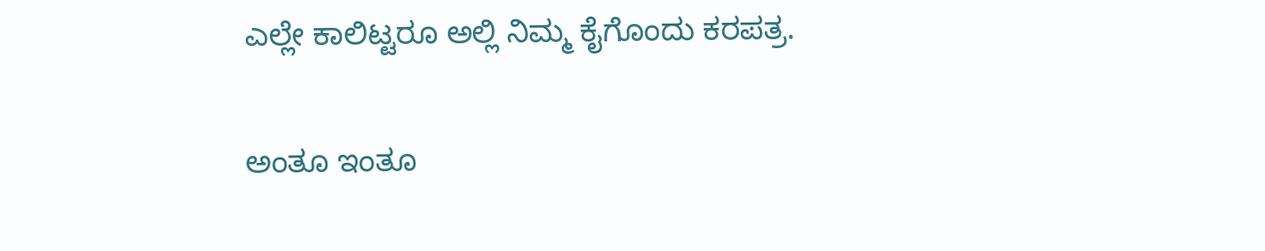ಎಲ್ಲೇ ಕಾಲಿಟ್ಟರೂ ಅಲ್ಲಿ ನಿಮ್ಮ ಕೈಗೊಂದು ಕರಪತ್ರ.

ಅಂತೂ ಇಂತೂ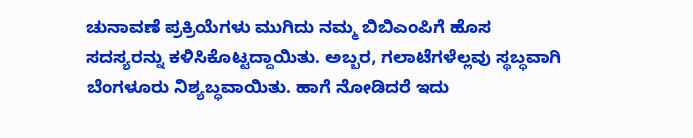ಚುನಾವಣೆ ಪ್ರಕ್ರಿಯೆಗಳು ಮುಗಿದು ನಮ್ಮ ಬಿಬಿಎಂಪಿಗೆ ಹೊಸ ಸದಸ್ಯರನ್ನು ಕಳಿಸಿಕೊಟ್ಟದ್ದಾಯಿತು. ಅಬ್ಬರ, ಗಲಾಟೆಗಳೆಲ್ಲವು ಸ್ಥಬ್ಧವಾಗಿ ಬೆಂಗಳೂರು ನಿಶ್ಯಬ್ಧವಾಯಿತು. ಹಾಗೆ ನೋಡಿದರೆ ಇದು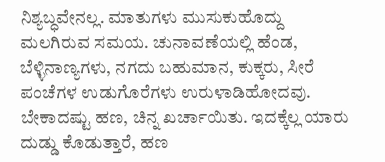ನಿಶ್ಯಬ್ಧವೇನಲ್ಲ. ಮಾತುಗಳು ಮುಸುಕುಹೊದ್ದು ಮಲಗಿರುವ ಸಮಯ. ಚುನಾವಣೆಯಲ್ಲಿ ಹೆಂಡ, ಬೆಳ್ಳಿನಾಣ್ಯಗಳು, ನಗದು ಬಹುಮಾನ, ಕುಕ್ಕರು, ಸೀರೆ ಪಂಚೆಗಳ ಉಡುಗೊರೆಗಳು ಉರುಳಾಡಿಹೋದವು. ಬೇಕಾದಷ್ಟು ಹಣ, ಚಿನ್ನ ಖರ್ಚಾಯಿತು. ಇದಕ್ಕೆಲ್ಲ ಯಾರು ದುಡ್ಡು ಕೊಡುತ್ತಾರೆ, ಹಣ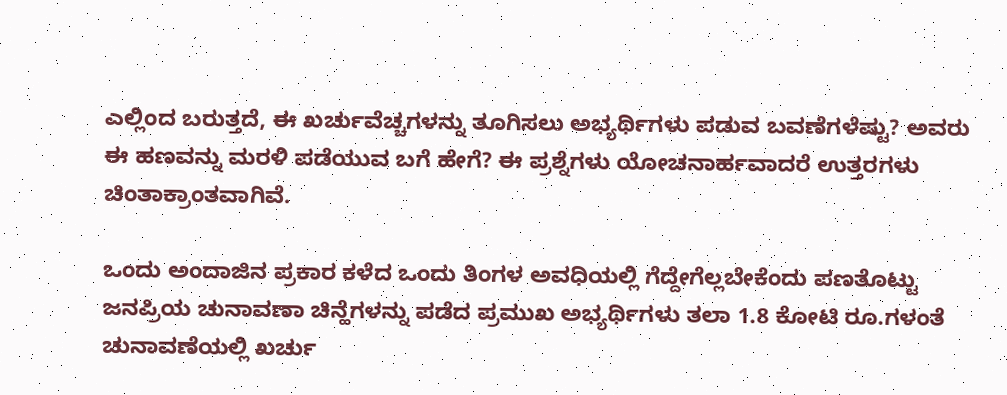ಎಲ್ಲಿಂದ ಬರುತ್ತದೆ, ಈ ಖರ್ಚುವೆಚ್ಚಗಳನ್ನು ತೂಗಿಸಲು ಅಭ್ಯರ್ಥಿಗಳು ಪಡುವ ಬವಣೆಗಳೆಷ್ಟು? ಅವರು ಈ ಹಣವನ್ನು ಮರಳಿ ಪಡೆಯುವ ಬಗೆ ಹೇಗೆ? ಈ ಪ್ರಶ್ನೆಗಳು ಯೋಚನಾರ್ಹವಾದರೆ ಉತ್ತರಗಳು ಚಿಂತಾಕ್ರಾಂತವಾಗಿವೆ.

ಒಂದು ಅಂದಾಜಿನ ಪ್ರಕಾರ ಕಳೆದ ಒಂದು ತಿಂಗಳ ಅವಧಿಯಲ್ಲಿ ಗೆದ್ದೇಗೆಲ್ಲಬೇಕೆಂದು ಪಣತೊಟ್ಟು ಜನಪ್ರಿಯ ಚುನಾವಣಾ ಚಿನ್ಹೆಗಳನ್ನು ಪಡೆದ ಪ್ರಮುಖ ಅಭ್ಯರ್ಥಿಗಳು ತಲಾ 1.8 ಕೋಟಿ ರೂ.ಗಳಂತೆ ಚುನಾವಣೆಯಲ್ಲಿ ಖರ್ಚು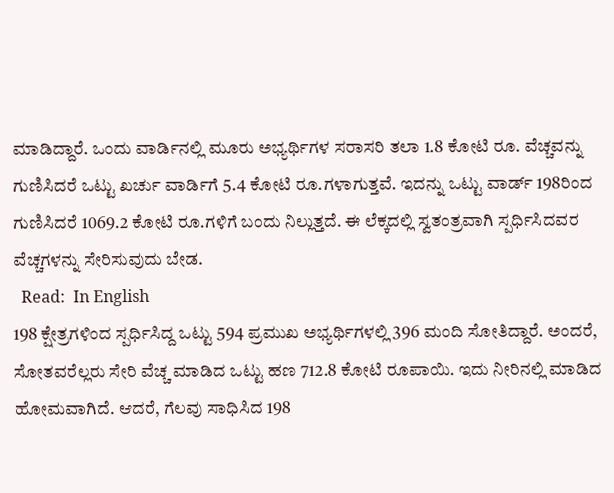ಮಾಡಿದ್ದಾರೆ. ಒಂದು ವಾರ್ಡಿನಲ್ಲಿ ಮೂರು ಅಭ್ಯರ್ಥಿಗಳ ಸರಾಸರಿ ತಲಾ 1.8 ಕೋಟಿ ರೂ. ವೆಚ್ಚವನ್ನು ಗುಣಿಸಿದರೆ ಒಟ್ಟು ಖರ್ಚು ವಾರ್ಡಿಗೆ 5.4 ಕೋಟಿ ರೂ.ಗಳಾಗುತ್ತವೆ. ಇದನ್ನು ಒಟ್ಟು ವಾರ್ಡ್ 198ರಿಂದ ಗುಣಿಸಿದರೆ 1069.2 ಕೋಟಿ ರೂ.ಗಳಿಗೆ ಬಂದು ನಿಲ್ಲುತ್ತದೆ. ಈ ಲೆಕ್ಕದಲ್ಲಿ ಸ್ವತಂತ್ರವಾಗಿ ಸ್ಪರ್ಧಿಸಿದವರ ವೆಚ್ಚಗಳನ್ನು ಸೇರಿಸುವುದು ಬೇಡ.
  Read:  In English
198 ಕ್ಷೇತ್ರಗಳಿಂದ ಸ್ಪರ್ಧಿಸಿದ್ದ ಒಟ್ಟು 594 ಪ್ರಮುಖ ಅಭ್ಯರ್ಥಿಗಳಲ್ಲಿ 396 ಮಂದಿ ಸೋತಿದ್ದಾರೆ. ಅಂದರೆ, ಸೋತವರೆಲ್ಲರು ಸೇರಿ ವೆಚ್ಚ ಮಾಡಿದ ಒಟ್ಟು ಹಣ 712.8 ಕೋಟಿ ರೂಪಾಯಿ. ಇದು ನೀರಿನಲ್ಲಿ ಮಾಡಿದ ಹೋಮವಾಗಿದೆ. ಆದರೆ, ಗೆಲವು ಸಾಧಿಸಿದ 198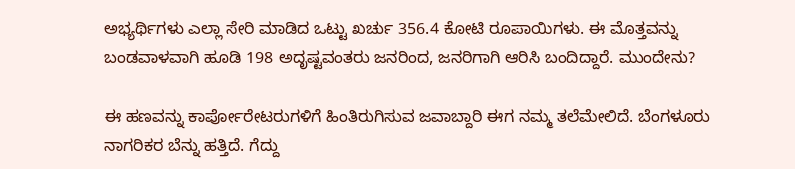ಅಭ್ಯರ್ಥಿಗಳು ಎಲ್ಲಾ ಸೇರಿ ಮಾಡಿದ ಒಟ್ಟು ಖರ್ಚು 356.4 ಕೋಟಿ ರೂಪಾಯಿಗಳು. ಈ ಮೊತ್ತವನ್ನು ಬಂಡವಾಳವಾಗಿ ಹೂಡಿ 198 ಅದೃಷ್ಟವಂತರು ಜನರಿಂದ, ಜನರಿಗಾಗಿ ಆರಿಸಿ ಬಂದಿದ್ದಾರೆ. ಮುಂದೇನು?

ಈ ಹಣವನ್ನು ಕಾರ್ಪೋರೇಟರುಗಳಿಗೆ ಹಿಂತಿರುಗಿಸುವ ಜವಾಬ್ದಾರಿ ಈಗ ನಮ್ಮ ತಲೆಮೇಲಿದೆ. ಬೆಂಗಳೂರು ನಾಗರಿಕರ ಬೆನ್ನು ಹತ್ತಿದೆ. ಗೆದ್ದು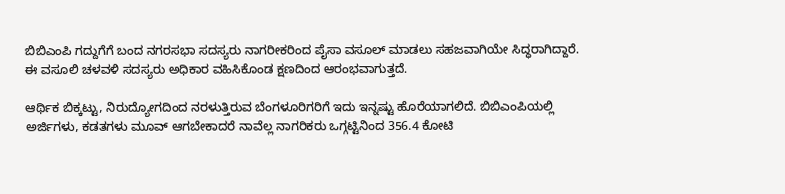ಬಿಬಿಎಂಪಿ ಗದ್ದುಗೆಗೆ ಬಂದ ನಗರಸಭಾ ಸದಸ್ಯರು ನಾಗರೀಕರಿಂದ ಪೈಸಾ ವಸೂಲ್ ಮಾಡಲು ಸಹಜವಾಗಿಯೇ ಸಿದ್ಧರಾಗಿದ್ದಾರೆ. ಈ ವಸೂಲಿ ಚಳವಳಿ ಸದಸ್ಯರು ಅಧಿಕಾರ ವಹಿಸಿಕೊಂಡ ಕ್ಷಣದಿಂದ ಆರಂಭವಾಗುತ್ತದೆ.

ಆರ್ಥಿಕ ಬಿಕ್ಕಟ್ಟು, ನಿರುದ್ಯೋಗದಿಂದ ನರಳುತ್ತಿರುವ ಬೆಂಗಳೂರಿಗರಿಗೆ ಇದು ಇನ್ನಷ್ಟು ಹೊರೆಯಾಗಲಿದೆ. ಬಿಬಿಎಂಪಿಯಲ್ಲಿ ಅರ್ಜಿಗಳು, ಕಡತಗಳು ಮೂವ್ ಆಗಬೇಕಾದರೆ ನಾವೆಲ್ಲ ನಾಗರಿಕರು ಒಗ್ಗಟ್ಟಿನಿಂದ 356.4 ಕೋಟಿ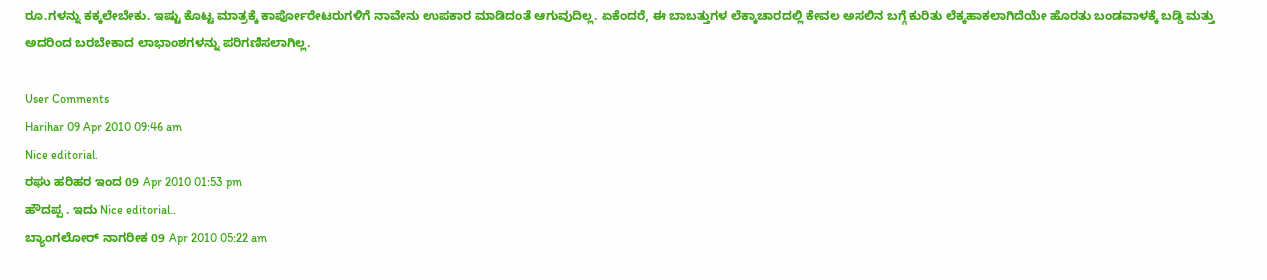ರೂ.ಗಳನ್ನು ಕಕ್ಕಲೇಬೇಕು. ಇಷ್ಟು ಕೊಟ್ಟ ಮಾತ್ರಕ್ಕೆ ಕಾರ್ಪೋರೇಟರುಗಳಿಗೆ ನಾವೇನು ಉಪಕಾರ ಮಾಡಿದಂತೆ ಆಗುವುದಿಲ್ಲ. ಏಕೆಂದರೆ, ಈ ಬಾಬತ್ತುಗಳ ಲೆಕ್ಕಾಚಾರದಲ್ಲಿ ಕೇವಲ ಅಸಲಿನ ಬಗ್ಗೆ ಕುರಿತು ಲೆಕ್ಕಹಾಕಲಾಗಿದೆಯೇ ಹೊರತು ಬಂಡವಾಳಕ್ಕೆ ಬಡ್ಡಿ ಮತ್ತು ಅದರಿಂದ ಬರಬೇಕಾದ ಲಾಭಾಂಶಗಳನ್ನು ಪರಿಗಣಿಸಲಾಗಿಲ್ಲ.

User Comments
Harihar 09 Apr 2010 09:46 am
Nice editorial.
ರಘು ಹರಿಹರ ಇಂದ 09 Apr 2010 01:53 pm
ಹೌದಪ್ಪ . ಇದು Nice editorial..
ಬ್ಯಾಂಗಲೋರ್ ನಾಗರೀಕ 09 Apr 2010 05:22 am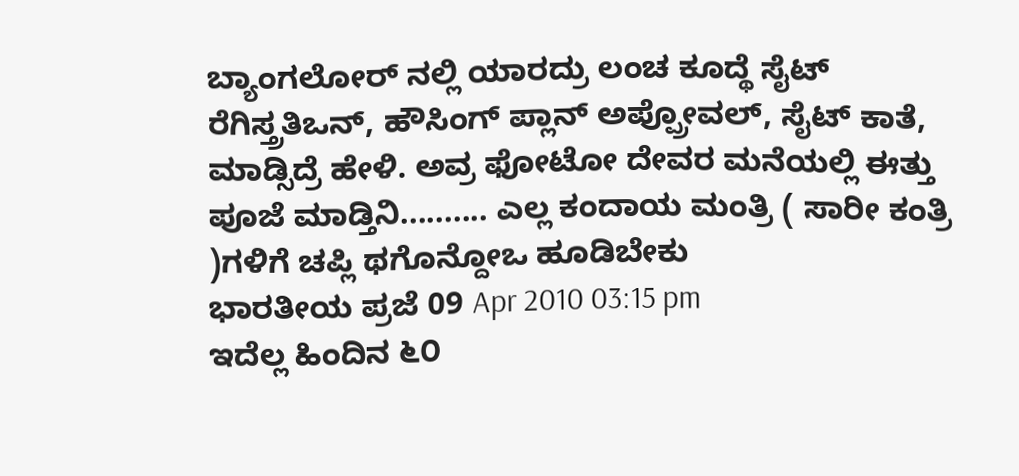ಬ್ಯಾಂಗಲೋರ್ ನಲ್ಲಿ ಯಾರದ್ರು ಲಂಚ ಕೂದ್ಥೆ ಸೈಟ್ ರೆಗಿಸ್ತ್ರತಿಒನ್, ಹೌಸಿಂಗ್ ಪ್ಲಾನ್ ಅಪ್ಪ್ರೋವಲ್, ಸೈಟ್ ಕಾತೆ, ಮಾಡ್ಸಿದ್ರೆ ಹೇಳಿ. ಅವ್ರ ಫೋಟೋ ದೇವರ ಮನೆಯಲ್ಲಿ ಈತ್ತು ಪೂಜೆ ಮಾಡ್ತಿನಿ.......... ಎಲ್ಲ ಕಂದಾಯ ಮಂತ್ರಿ ( ಸಾರೀ ಕಂತ್ರಿ )ಗಳಿಗೆ ಚಪ್ಲಿ ಥಗೊನ್ದೋಒ ಹೂಡಿಬೇಕು
ಭಾರತೀಯ ಪ್ರಜೆ 09 Apr 2010 03:15 pm
ಇದೆಲ್ಲ ಹಿಂದಿನ ೬೦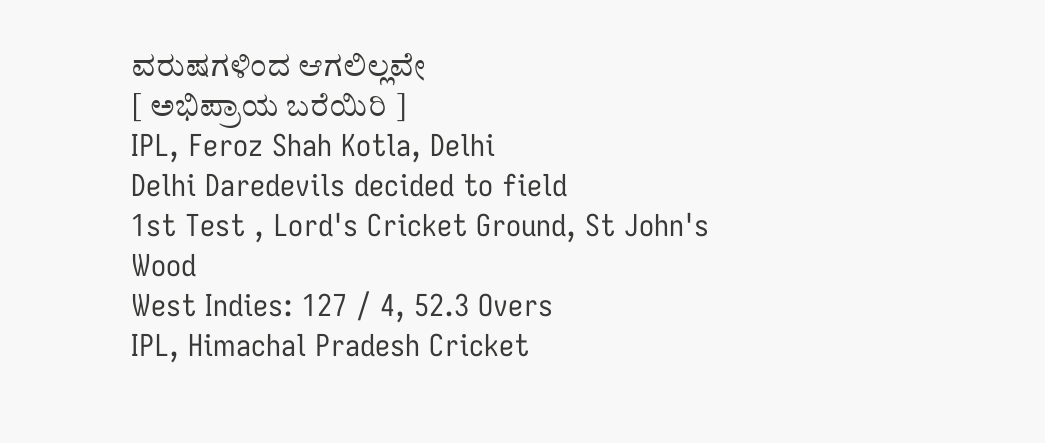ವರುಷಗಳಿಂದ ಆಗಲಿಲ್ಲವೇ
[ ಅಭಿಪ್ರಾಯ ಬರೆಯಿರಿ ]
IPL, Feroz Shah Kotla, Delhi
Delhi Daredevils decided to field
1st Test , Lord's Cricket Ground, St John's Wood
West Indies: 127 / 4, 52.3 Overs
IPL, Himachal Pradesh Cricket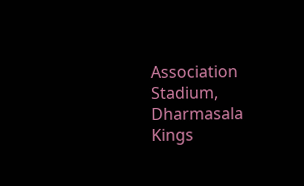Association Stadium, Dharmasala
Kings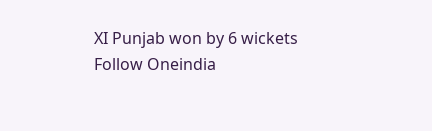XI Punjab won by 6 wickets
Follow Oneindia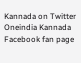Kannada on Twitter
Oneindia Kannada Facebook fan page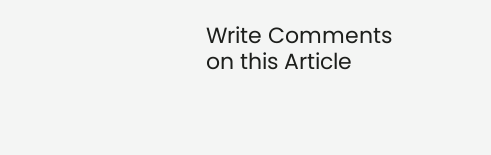Write Comments on this Article